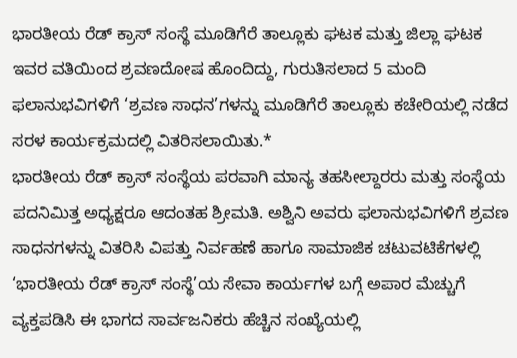ಭಾರತೀಯ ರೆಡ್ ಕ್ರಾಸ್ ಸಂಸ್ಥೆ ಮೂಡಿಗೆರೆ ತಾಲ್ಲೂಕು ಘಟಕ ಮತ್ತು ಜಿಲ್ಲಾ ಘಟಕ ಇವರ ವತಿಯಿಂದ ಶ್ರವಣದೋಷ ಹೊಂದಿದ್ದು, ಗುರುತಿಸಲಾದ 5 ಮಂದಿ ಫಲಾನುಭವಿಗಳಿಗೆ ‘ಶ್ರವಣ ಸಾಧನ’ಗಳನ್ನು ಮೂಡಿಗೆರೆ ತಾಲ್ಲೂಕು ಕಚೇರಿಯಲ್ಲಿ ನಡೆದ ಸರಳ ಕಾರ್ಯಕ್ರಮದಲ್ಲಿ ವಿತರಿಸಲಾಯಿತು.*
ಭಾರತೀಯ ರೆಡ್ ಕ್ರಾಸ್ ಸಂಸ್ಥೆಯ ಪರವಾಗಿ ಮಾನ್ಯ ತಹಸೀಲ್ದಾರರು ಮತ್ತು ಸಂಸ್ಥೆಯ ಪದನಿಮಿತ್ತ ಅಧ್ಯಕ್ಷರೂ ಆದಂತಹ ಶ್ರೀಮತಿ. ಅಶ್ವಿನಿ ಅವರು ಫಲಾನುಭವಿಗಳಿಗೆ ಶ್ರವಣ ಸಾಧನಗಳನ್ನು ವಿತರಿಸಿ ವಿಪತ್ತು ನಿರ್ವಹಣೆ ಹಾಗೂ ಸಾಮಾಜಿಕ ಚಟುವಟಿಕೆಗಳಲ್ಲಿ ‘ಭಾರತೀಯ ರೆಡ್ ಕ್ರಾಸ್ ಸಂಸ್ಥೆ’ಯ ಸೇವಾ ಕಾರ್ಯಗಳ ಬಗ್ಗೆ ಅಪಾರ ಮೆಚ್ಚುಗೆ ವ್ಯಕ್ತಪಡಿಸಿ ಈ ಭಾಗದ ಸಾರ್ವಜನಿಕರು ಹೆಚ್ಚಿನ ಸಂಖ್ಯೆಯಲ್ಲಿ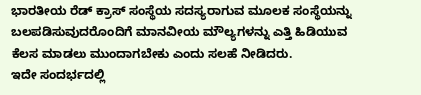ಭಾರತೀಯ ರೆಡ್ ಕ್ರಾಸ್ ಸಂಸ್ಥೆಯ ಸದಸ್ಯರಾಗುವ ಮೂಲಕ ಸಂಸ್ಥೆಯನ್ನು ಬಲಪಡಿಸುವುದರೊಂದಿಗೆ ಮಾನವೀಯ ಮೌಲ್ಯಗಳನ್ನು ಎತ್ತಿ ಹಿಡಿಯುವ ಕೆಲಸ ಮಾಡಲು ಮುಂದಾಗಬೇಕು ಎಂದು ಸಲಹೆ ನೀಡಿದರು.
ಇದೇ ಸಂದರ್ಭದಲ್ಲಿ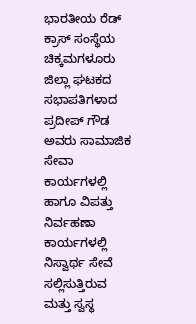ಭಾರತೀಯ ರೆಡ್ ಕ್ರಾಸ್ ಸಂಸ್ಥೆಯ ಚಿಕ್ಕಮಗಳೂರು ಜಿಲ್ಲಾ ಘಟಕದ ಸಭಾಪತಿಗಳಾದ ಪ್ರದೀಪ್ ಗೌಡ ಅವರು ಸಾಮಾಜಿಕ ಸೇವಾ ಕಾರ್ಯಗಳಲ್ಲಿ ಹಾಗೂ ವಿಪತ್ತು ನಿರ್ವಹಣಾ ಕಾರ್ಯಗಳಲ್ಲಿ ನಿಸ್ವಾರ್ಥ ಸೇವೆ ಸಲ್ಲಿಸುತ್ತಿರುವ ಮತ್ತು ಸ್ವಸ್ಥ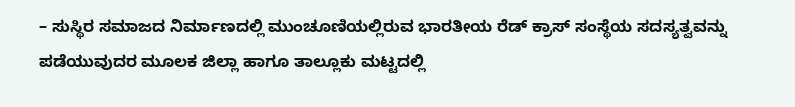– ಸುಸ್ಥಿರ ಸಮಾಜದ ನಿರ್ಮಾಣದಲ್ಲಿ ಮುಂಚೂಣಿಯಲ್ಲಿರುವ ಭಾರತೀಯ ರೆಡ್ ಕ್ರಾಸ್ ಸಂಸ್ಥೆಯ ಸದಸ್ಯತ್ವವನ್ನು ಪಡೆಯುವುದರ ಮೂಲಕ ಜಿಲ್ಲಾ ಹಾಗೂ ತಾಲ್ಲೂಕು ಮಟ್ಟದಲ್ಲಿ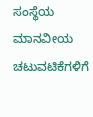ಸಂಸ್ಥೆಯ ಮಾನವೀಯ ಚಟುವಟಿಕೆಗಳಿಗೆ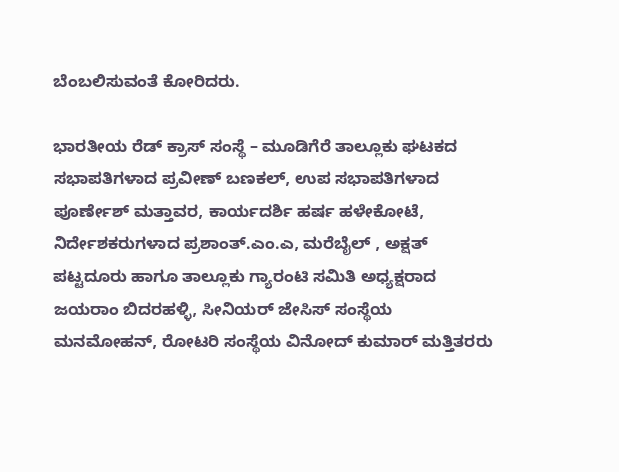ಬೆಂಬಲಿಸುವಂತೆ ಕೋರಿದರು.

ಭಾರತೀಯ ರೆಡ್ ಕ್ರಾಸ್ ಸಂಸ್ಥೆ – ಮೂಡಿಗೆರೆ ತಾಲ್ಲೂಕು ಘಟಕದ ಸಭಾಪತಿಗಳಾದ ಪ್ರವೀಣ್ ಬಣಕಲ್, ಉಪ ಸಭಾಪತಿಗಳಾದ ಪೂರ್ಣೇಶ್ ಮತ್ತಾವರ, ಕಾರ್ಯದರ್ಶಿ ಹರ್ಷ ಹಳೇಕೋಟೆ, ನಿರ್ದೇಶಕರುಗಳಾದ ಪ್ರಶಾಂತ್.ಎಂ.ಎ, ಮರೆಬೈಲ್ , ಅಕ್ಷತ್ ಪಟ್ಟದೂರು ಹಾಗೂ ತಾಲ್ಲೂಕು ಗ್ಯಾರಂಟಿ ಸಮಿತಿ ಅಧ್ಯಕ್ಷರಾದ ಜಯರಾಂ ಬಿದರಹಳ್ಳಿ, ಸೀನಿಯರ್ ಜೇಸಿಸ್ ಸಂಸ್ಥೆಯ ಮನಮೋಹನ್, ರೋಟರಿ ಸಂಸ್ಥೆಯ ವಿನೋದ್ ಕುಮಾರ್ ಮತ್ತಿತರರು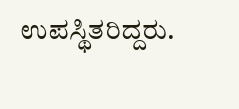ಉಪಸ್ಥಿತರಿದ್ದರು.